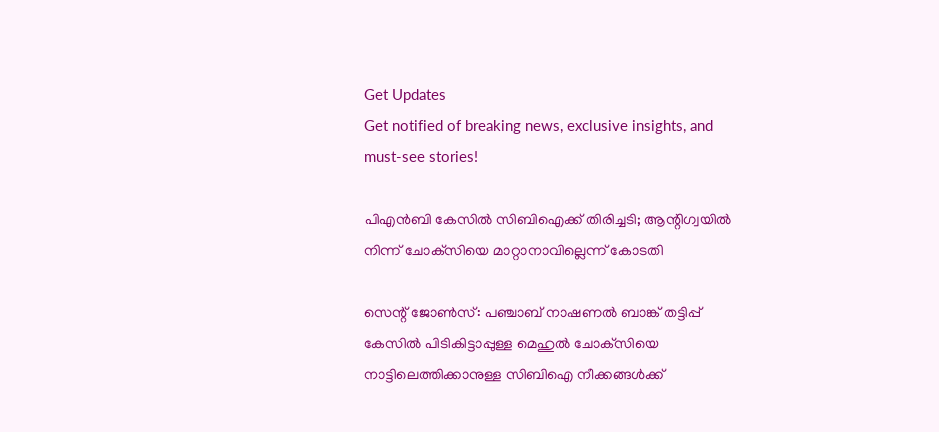Get Updates
Get notified of breaking news, exclusive insights, and must-see stories!

പിഎന്‍ബി കേസില്‍ സിബിഐക്ക് തിരിച്ചടി; ആന്റിഗ്വയില്‍ നിന്ന് ചോക്‌സിയെ മാറ്റാനാവില്ലെന്ന് കോടതി

സെന്റ് ജോണ്‍സ്: പഞ്ചാബ് നാഷണല്‍ ബാങ്ക് തട്ടിപ്പ് കേസില്‍ പിടികിട്ടാപ്പുള്ള മെഹുല്‍ ചോക്‌സിയെ നാട്ടിലെത്തിക്കാനുള്ള സിബിഐ നീക്കങ്ങള്‍ക്ക്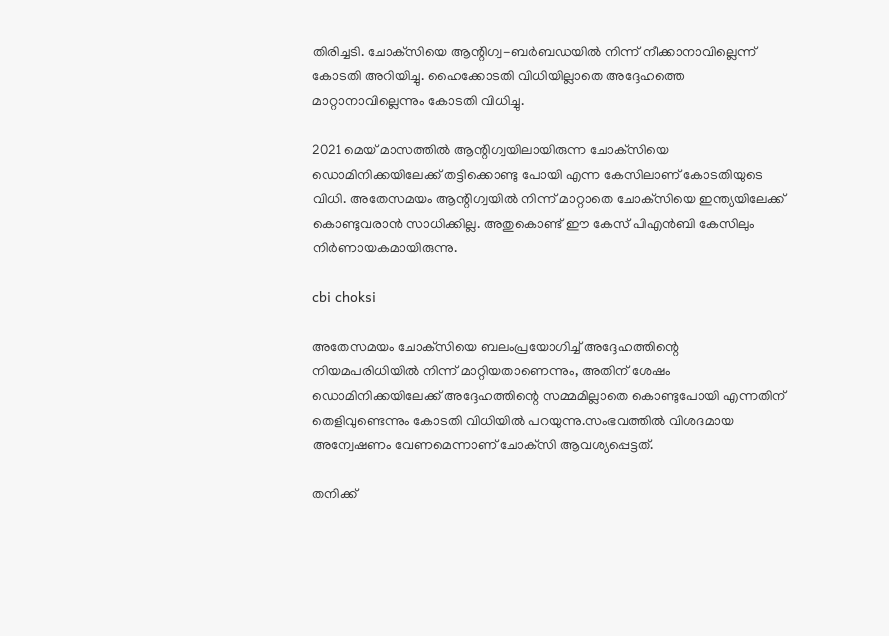തിരിച്ചടി. ചോക്‌സിയെ ആന്റിഗ്വ-ബര്‍ബഡയില്‍ നിന്ന് നീക്കാനാവില്ലെന്ന് കോടതി അറിയിച്ചു. ഹൈക്കോടതി വിധിയില്ലാതെ അദ്ദേഹത്തെ മാറ്റാനാവില്ലെന്നും കോടതി വിധിച്ചു.

2021 മെയ് മാസത്തില്‍ ആന്റിഗ്വയിലായിരുന്ന ചോക്‌സിയെ ഡൊമിനിക്കയിലേക്ക് തട്ടിക്കൊണ്ടു പോയി എന്ന കേസിലാണ് കോടതിയുടെ വിധി. അതേസമയം ആന്റിഗ്വയില്‍ നിന്ന് മാറ്റാതെ ചോക്‌സിയെ ഇന്ത്യയിലേക്ക് കൊണ്ടുവരാന്‍ സാധിക്കില്ല. അതുകൊണ്ട് ഈ കേസ് പിഎന്‍ബി കേസിലും നിര്‍ണായകമായിരുന്നു.

cbi choksi

അതേസമയം ചോക്‌സിയെ ബലംപ്രയോഗിച്ച് അദ്ദേഹത്തിന്റെ നിയമപരിധിയില്‍ നിന്ന് മാറ്റിയതാണെന്നും, അതിന് ശേഷം ഡൊമിനിക്കയിലേക്ക് അദ്ദേഹത്തിന്റെ സമ്മമില്ലാതെ കൊണ്ടുപോയി എന്നതിന് തെളിവുണ്ടെന്നും കോടതി വിധിയില്‍ പറയുന്നു.സംഭവത്തില്‍ വിശദമായ അന്വേഷണം വേണമെന്നാണ് ചോക്‌സി ആവശ്യപ്പെട്ടത്.

തനിക്ക്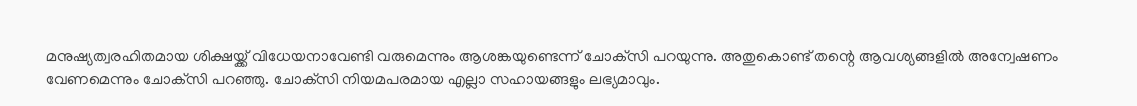മനുഷ്യത്വരഹിതമായ ശിക്ഷയ്ക്ക് വിധേയനാവേണ്ടി വരുമെന്നും ആശങ്കയുണ്ടെന്ന് ചോക്‌സി പറയുന്നു. അതുകൊണ്ട് തന്റെ ആവശ്യങ്ങളില്‍ അന്വേഷണം വേണമെന്നും ചോക്‌സി പറഞ്ഞു. ചോക്‌സി നിയമപരമായ എല്ലാ സഹായങ്ങളും ലഭ്യമാവും.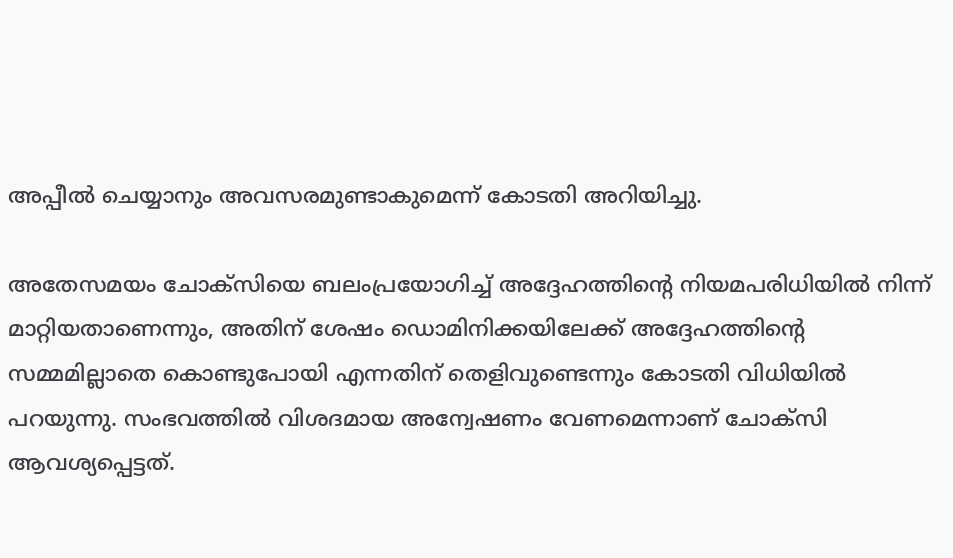അപ്പീല്‍ ചെയ്യാനും അവസരമുണ്ടാകുമെന്ന് കോടതി അറിയിച്ചു.

അതേസമയം ചോക്‌സിയെ ബലംപ്രയോഗിച്ച് അദ്ദേഹത്തിന്റെ നിയമപരിധിയില്‍ നിന്ന് മാറ്റിയതാണെന്നും, അതിന് ശേഷം ഡൊമിനിക്കയിലേക്ക് അദ്ദേഹത്തിന്റെ സമ്മമില്ലാതെ കൊണ്ടുപോയി എന്നതിന് തെളിവുണ്ടെന്നും കോടതി വിധിയില്‍ പറയുന്നു. സംഭവത്തില്‍ വിശദമായ അന്വേഷണം വേണമെന്നാണ് ചോക്‌സി ആവശ്യപ്പെട്ടത്.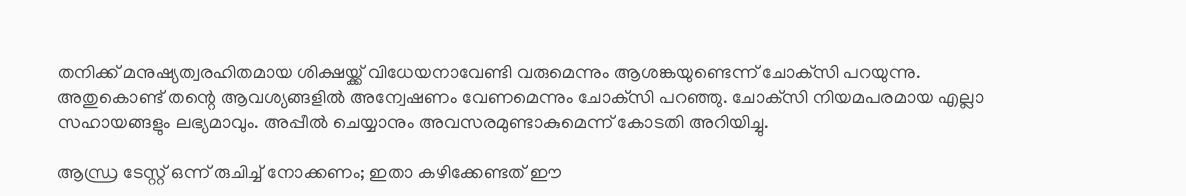തനിക്ക് മനുഷ്യത്വരഹിതമായ ശിക്ഷയ്ക്ക് വിധേയനാവേണ്ടി വരുമെന്നും ആശങ്കയുണ്ടെന്ന് ചോക്‌സി പറയുന്നു. അതുകൊണ്ട് തന്റെ ആവശ്യങ്ങളില്‍ അന്വേഷണം വേണമെന്നും ചോക്‌സി പറഞ്ഞു. ചോക്‌സി നിയമപരമായ എല്ലാ സഹായങ്ങളും ലഭ്യമാവും. അപ്പീല്‍ ചെയ്യാനും അവസരമുണ്ടാകുമെന്ന് കോടതി അറിയിച്ചു.

ആന്ധ്ര ടേസ്റ്റ് ഒന്ന് രുചിച്ച് നോക്കണം; ഇതാ കഴിക്കേണ്ടത് ഈ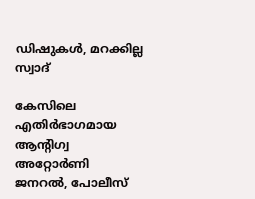ഡിഷുകള്‍, മറക്കില്ല സ്വാദ്

കേസിലെ എതിര്‍ഭാഗമായ ആന്റിഗ്വ അറ്റോര്‍ണി ജനറല്‍, പോലീസ്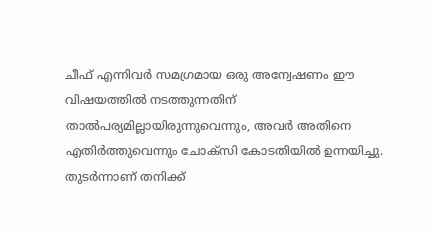ചീഫ് എന്നിവര്‍ സമഗ്രമായ ഒരു അന്വേഷണം ഈ വിഷയത്തില്‍ നടത്തുന്നതിന് താല്‍പര്യമില്ലായിരുന്നുവെന്നും, അവര്‍ അതിനെ എതിര്‍ത്തുവെന്നും ചോക്‌സി കോടതിയില്‍ ഉന്നയിച്ചു. തുടര്‍ന്നാണ് തനിക്ക്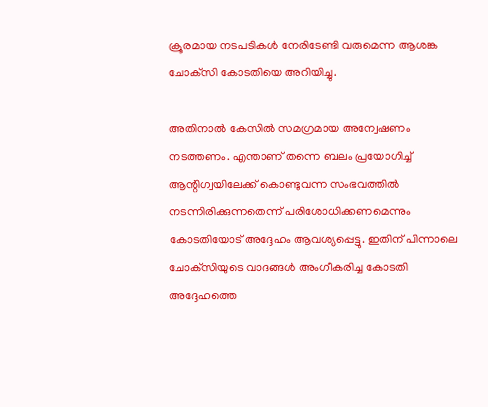ക്രൂരമായ നടപടികള്‍ നേരിടേണ്ടി വരുമെന്ന ആശങ്ക ചോക്‌സി കോടതിയെ അറിയിച്ചു.

അതിനാല്‍ കേസില്‍ സമഗ്രമായ അന്വേഷണം നടത്തണം. എന്താണ് തന്നെ ബലം പ്രയോഗിച്ച് ആന്റിഗ്വയിലേക്ക് കൊണ്ടുവന്ന സംഭവത്തില്‍ നടന്നിരിക്കുന്നതെന്ന് പരിശോധിക്കണമെന്നും കോടതിയോട് അദ്ദേഹം ആവശ്യപ്പെട്ടു. ഇതിന് പിന്നാലെ ചോക്‌സിയുടെ വാദങ്ങള്‍ അംഗീകരിച്ച കോടതി അദ്ദേഹത്തെ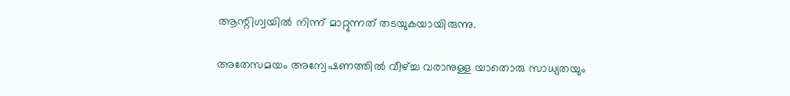ആന്റിഗ്വയില്‍ നിന്ന് മാറ്റുന്നത് തടയുകയായിരുന്നു.

അതേസമയം അന്വേഷണത്തില്‍ വീഴ്ച്ച വരാനുള്ള യാതൊരു സാധ്യതയും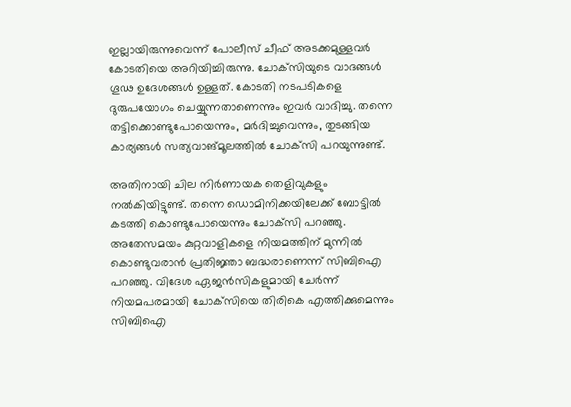ഇല്ലായിരുന്നുവെന്ന് പോലീസ് ചീഫ് അടക്കമുള്ളവര്‍ കോടതിയെ അറിയിച്ചിരുന്നു. ചോക്‌സിയുടെ വാദങ്ങള്‍ ഗൂഢ ഉദേശങ്ങള്‍ ഉള്ളത്. കോടതി നടപടികളെ ദുരുപയോഗം ചെയ്യുന്നതാണെന്നും ഇവര്‍ വാദിച്ചു. തന്നെ തട്ടിക്കൊണ്ടുപോയെന്നും, മര്‍ദിച്ചുവെന്നും, തുടങ്ങിയ കാര്യങ്ങള്‍ സത്യവാങ്മൂലത്തില്‍ ചോക്‌സി പറയുന്നുണ്ട്.

അതിനായി ചില നിര്‍ണായക തെളിവുകളും നല്‍കിയിട്ടുണ്ട്. തന്നെ ഡൊമിനിക്കയിലേക്ക് ബോട്ടില്‍ കടത്തി കൊണ്ടുപോയെന്നും ചോക്‌സി പറഞ്ഞു. അതേസമയം കുറ്റവാളികളെ നിയമത്തിന് മുന്നില്‍ കൊണ്ടുവരാന്‍ പ്രതിജ്ഞാ ബദ്ധരാണെന്ന് സിബിഐ പറഞ്ഞു. വിദേശ ഏജന്‍സികളുമായി ചേര്‍ന്ന് നിയമപരമായി ചോക്‌സിയെ തിരികെ എത്തിക്കുമെന്നും സിബിഐ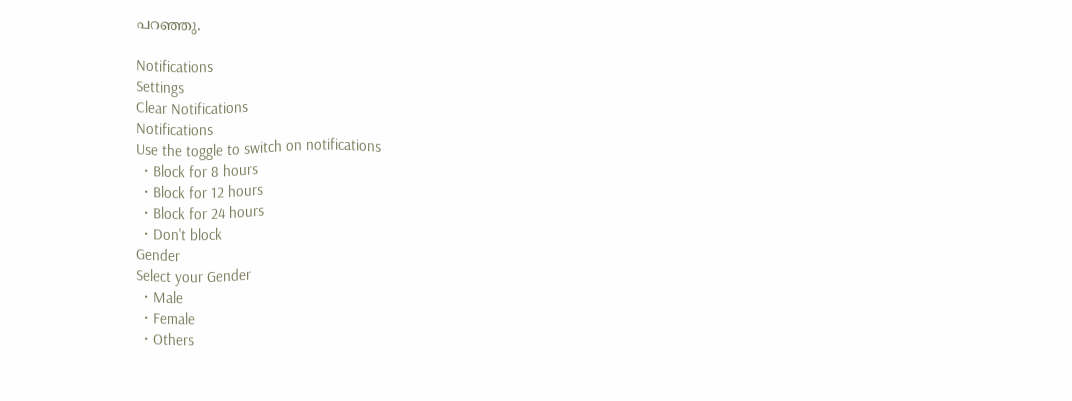പറഞ്ഞു.

Notifications
Settings
Clear Notifications
Notifications
Use the toggle to switch on notifications
  • Block for 8 hours
  • Block for 12 hours
  • Block for 24 hours
  • Don't block
Gender
Select your Gender
  • Male
  • Female
  • Others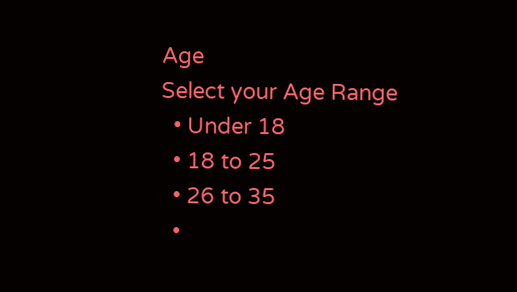Age
Select your Age Range
  • Under 18
  • 18 to 25
  • 26 to 35
  •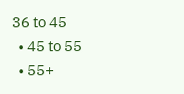36 to 45
  • 45 to 55
  • 55+